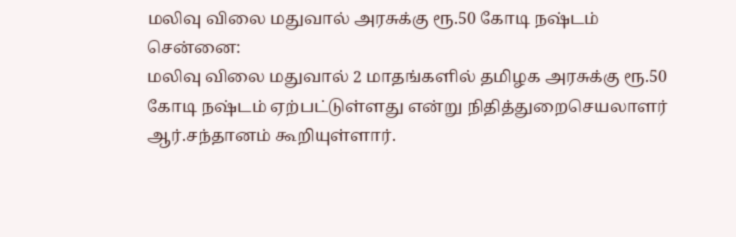மலிவு விலை மதுவால் அரசுக்கு ரூ.50 கோடி நஷ்டம்
சென்னை:
மலிவு விலை மதுவால் 2 மாதங்களில் தமிழக அரசுக்கு ரூ.50 கோடி நஷ்டம் ஏற்பட்டுள்ளது என்று நிதித்துறைசெயலாளர் ஆர்.சந்தானம் கூறியுள்ளார்.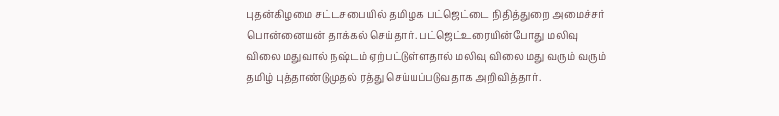புதன்கிழமை சட்டசபையில் தமிழக பட்ஜெட்டை நிதித்துறை அமைச்சர் பொன்னையன் தாக்கல் செய்தார். பட்ஜெட்உரையின்போது மலிவு விலை மதுவால் நஷ்டம் ஏற்பட்டுள்ளதால் மலிவு விலை மது வரும் வரும் தமிழ் புத்தாண்டுமுதல் ரத்து செய்யப்படுவதாக அறிவித்தார்.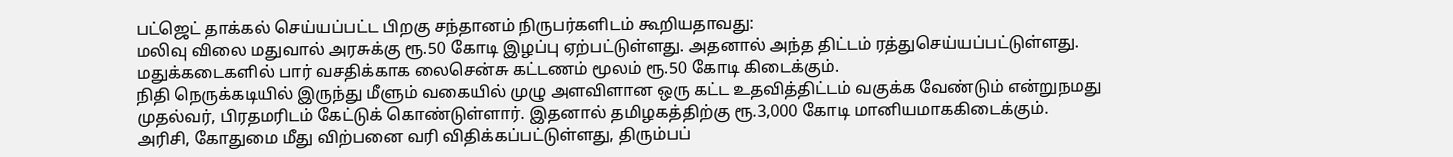பட்ஜெட் தாக்கல் செய்யப்பட்ட பிறகு சந்தானம் நிருபர்களிடம் கூறியதாவது:
மலிவு விலை மதுவால் அரசுக்கு ரூ.50 கோடி இழப்பு ஏற்பட்டுள்ளது. அதனால் அந்த திட்டம் ரத்துசெய்யப்பட்டுள்ளது. மதுக்கடைகளில் பார் வசதிக்காக லைசென்சு கட்டணம் மூலம் ரூ.50 கோடி கிடைக்கும்.
நிதி நெருக்கடியில் இருந்து மீளும் வகையில் முழு அளவிளான ஒரு கட்ட உதவித்திட்டம் வகுக்க வேண்டும் என்றுநமது முதல்வர், பிரதமரிடம் கேட்டுக் கொண்டுள்ளார். இதனால் தமிழகத்திற்கு ரூ.3,000 கோடி மானியமாககிடைக்கும்.
அரிசி, கோதுமை மீது விற்பனை வரி விதிக்கப்பட்டுள்ளது, திரும்பப்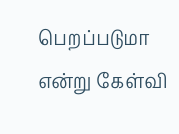பெறப்படுமா என்று கேள்வி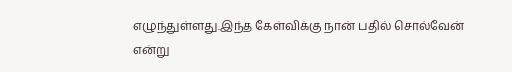எழுந்துள்ளது.இந்த கேள்விக்கு நான் பதில் சொல்வேன் என்று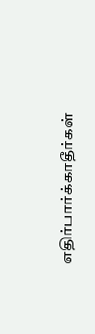எதிர்பார்க்காதீர்கள்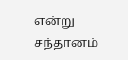என்று சந்தானம்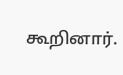கூறினார்.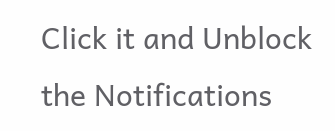Click it and Unblock the Notifications